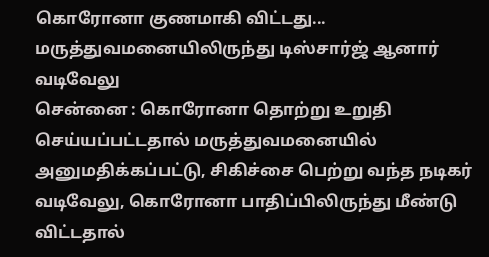கொரோனா குணமாகி விட்டது... மருத்துவமனையிலிருந்து டிஸ்சார்ஜ் ஆனார் வடிவேலு
சென்னை : கொரோனா தொற்று உறுதி செய்யப்பட்டதால் மருத்துவமனையில் அனுமதிக்கப்பட்டு, சிகிச்சை பெற்று வந்த நடிகர் வடிவேலு, கொரோனா பாதிப்பிலிருந்து மீண்டு விட்டதால்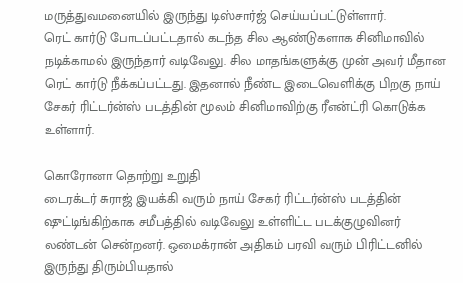மருத்துவமனையில் இருந்து டிஸ்சார்ஜ் செய்யப்பட்டுள்ளார்.
ரெட் கார்டு போடப்பட்டதால் கடந்த சில ஆண்டுகளாக சினிமாவில் நடிக்காமல் இருந்தார் வடிவேலு. சில மாதங்களுக்கு முன் அவர் மீதான ரெட் கார்டு நீக்கப்பட்டது. இதனால் நீண்ட இடைவெளிக்கு பிறகு நாய் சேகர் ரிட்டர்ன்ஸ் படத்தின் மூலம் சினிமாவிற்கு ரீஎன்ட்ரி கொடுக்க உள்ளார்.

கொரோனா தொற்று உறுதி
டைரக்டர் சுராஜ் இயக்கி வரும் நாய் சேகர் ரிட்டர்ன்ஸ் படத்தின் ஷுட்டிங்கிற்காக சமீபத்தில் வடிவேலு உள்ளிட்ட படக்குழுவினர் லண்டன் சென்றனர். ஒமைக்ரான் அதிகம் பரவி வரும் பிரிட்டனில் இருந்து திரும்பியதால்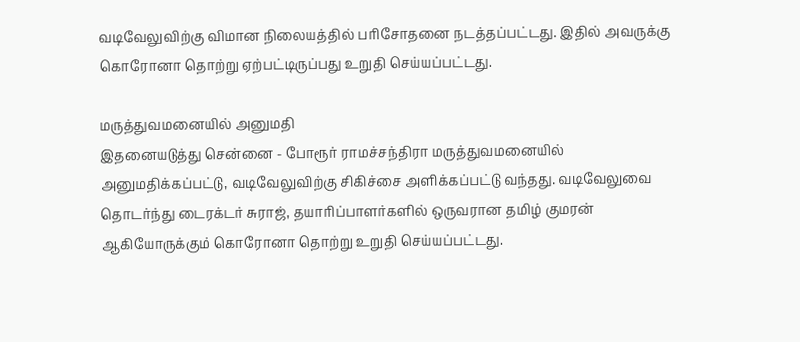வடிவேலுவிற்கு விமான நிலையத்தில் பரிசோதனை நடத்தப்பட்டது. இதில் அவருக்கு கொரோனா தொற்று ஏற்பட்டிருப்பது உறுதி செய்யப்பட்டது.

மருத்துவமனையில் அனுமதி
இதனையடுத்து சென்னை - போரூர் ராமச்சந்திரா மருத்துவமனையில் அனுமதிக்கப்பட்டு, வடிவேலுவிற்கு சிகிச்சை அளிக்கப்பட்டு வந்தது. வடிவேலுவை தொடர்ந்து டைரக்டர் சுராஜ், தயாரிப்பாளர்களில் ஒருவரான தமிழ் குமரன் ஆகியோருக்கும் கொரோனா தொற்று உறுதி செய்யப்பட்டது.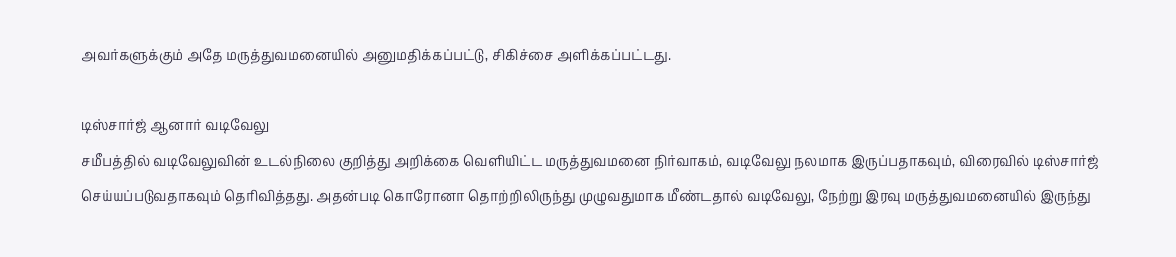அவர்களுக்கும் அதே மருத்துவமனையில் அனுமதிக்கப்பட்டு, சிகிச்சை அளிக்கப்பட்டது.

டிஸ்சார்ஜ் ஆனார் வடிவேலு
சமீபத்தில் வடிவேலுவின் உடல்நிலை குறித்து அறிக்கை வெளியிட்ட மருத்துவமனை நிர்வாகம், வடிவேலு நலமாக இருப்பதாகவும், விரைவில் டிஸ்சார்ஜ் செய்யப்படுவதாகவும் தெரிவித்தது. அதன்படி கொரோனா தொற்றிலிருந்து முழுவதுமாக மீண்டதால் வடிவேலு, நேற்று இரவு மருத்துவமனையில் இருந்து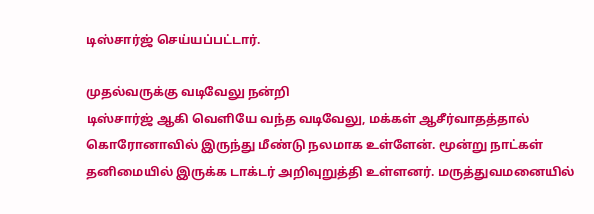டிஸ்சார்ஜ் செய்யப்பட்டார்.

முதல்வருக்கு வடிவேலு நன்றி
டிஸ்சார்ஜ் ஆகி வெளியே வந்த வடிவேலு, மக்கள் ஆசீர்வாதத்தால் கொரோனாவில் இருந்து மீண்டு நலமாக உள்ளேன். மூன்று நாட்கள் தனிமையில் இருக்க டாக்டர் அறிவுறுத்தி உள்ளனர். மருத்துவமனையில்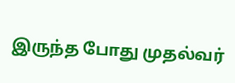இருந்த போது முதல்வர்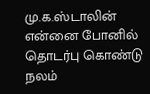மு.க.ஸ்டாலின் என்னை போனில் தொடர்பு கொண்டு நலம்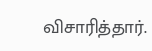விசாரித்தார்.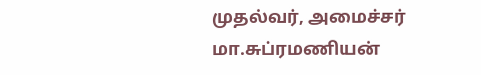முதல்வர், அமைச்சர் மா.சுப்ரமணியன்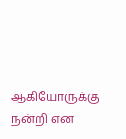ஆகியோருக்கு நன்றி என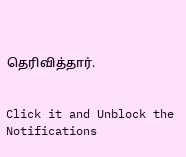தெரிவித்தார்.


Click it and Unblock the Notifications